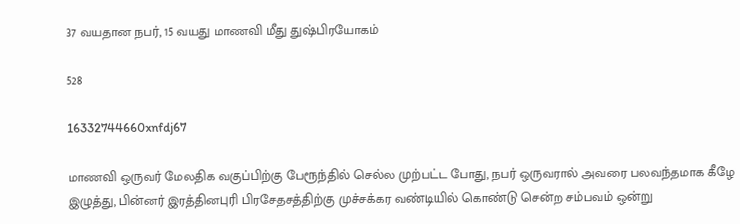37 வயதான நபர், 15 வயது மாணவி மீது துஷ்பிரயோகம்

528

16332744660xnfdj67

மாணவி ஒருவர் மேலதிக வகுப்பிற்கு பேரூந்தில் செல்ல முற்பட்ட போது, நபர் ஒருவரால் அவரை பலவந்தமாக கீழே இழுத்து, பின்னர் இரத்தினபுரி பிரசேதசத்திற்கு முச்சக்கர வண்டியில் கொண்டு சென்ற சம்பவம் ஒன்று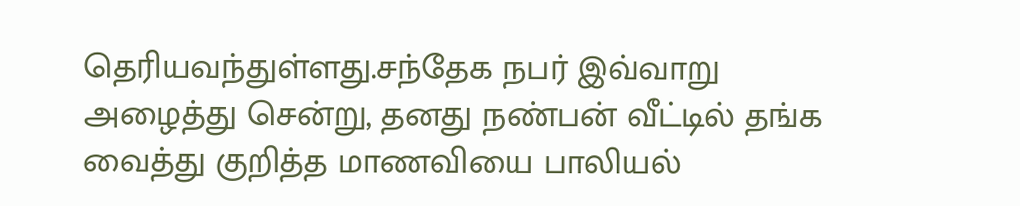தெரியவந்துள்ளது.சந்தேக நபர் இவ்வாறு அழைத்து சென்று, தனது நண்பன் வீட்டில் தங்க வைத்து குறித்த மாணவியை பாலியல்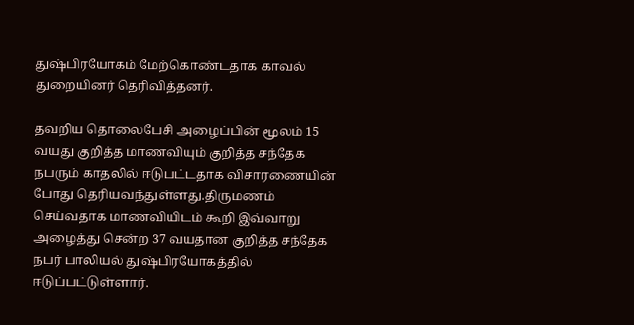துஷ்பிரயோகம் மேற்கொண்டதாக காவல் துறையினர் தெரிவித்தனர்.

தவறிய தொலைபேசி அழைப்பின் மூலம் 15 வயது குறித்த மாணவியும் குறித்த சந்தேக நபரும் காதலில் ஈடுபட்டதாக விசாரணையின் போது தெரியவந்துள்ளது.திருமணம் செய்வதாக மாணவியிடம் கூறி இவ்வாறு அழைத்து சென்ற 37 வயதான குறித்த சந்தேக நபர் பாலியல் துஷ்பிரயோகத்தில் ஈடுப்பட்டுள்ளார்.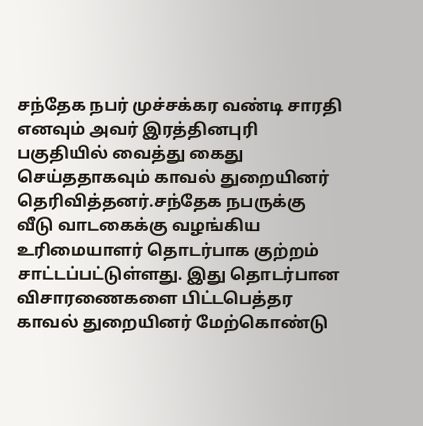சந்தேக நபர் முச்சக்கர வண்டி சாரதி எனவும் அவர் இரத்தினபுரி பகுதியில் வைத்து கைது செய்ததாகவும் காவல் துறையினர் தெரிவித்தனர்.சந்தேக நபருக்கு வீடு வாடகைக்கு வழங்கிய உரிமையாளர் தொடர்பாக குற்றம் சாட்டப்பட்டுள்ளது. இது தொடர்பான விசாரணைகளை பிட்டபெத்தர காவல் துறையினர் மேற்கொண்டு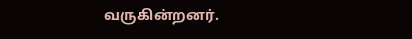வருகின்றனர்.